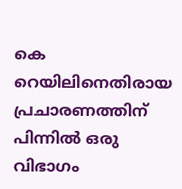കെ റെയിലിനെതിരായ പ്രചാരണത്തിന് പിന്നിൽ ഒരു വിഭാഗം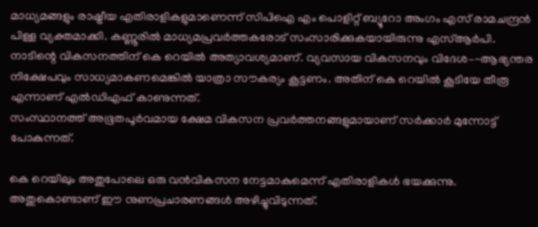മാധ്യമങ്ങളും രാഷ്ട്രീയ എതിരാളികളുമാണെന്ന് സിപിഐ എം പൊളിറ്റ് ബ്യൂറോ അംഗം എസ് രാമചന്ദ്രൻ പിള്ള വ്യക്തമാക്കി. കണ്ണൂരിൽ മാധ്യമപ്രവർത്തകരോട് സംസാരിക്കുകയായിരുന്നു എസ്ആർപി. നാടിന്റെ വികസനത്തിന് കെ റെയിൽ അത്യാവശ്യമാണ്. വ്യവസായ വികസനവും വിദേശ–-ആഭ്യന്തര നിക്ഷേപവും സാധ്യമാകണമെങ്കിൽ യാത്രാ സൗകര്യം കൂട്ടണം. അതിന് കെ റെയിൽ കൂടിയേ തീരൂ എന്നാണ് എൽഡിഎഫ് കാണുന്നത്.
സംസ്ഥാനത്ത് അഭൂതപൂർവമായ ക്ഷേമ വികസന പ്രവർത്തനങ്ങളുമായാണ് സർക്കാർ മുന്നോട്ട് പോകുന്നത്.

കെ റെയിലും അതുപോലെ ഒരു വൻവികസന നേട്ടമാകുമെന്ന് എതിരാളികൾ ഭയക്കുന്നു. അതുകൊണ്ടാണ് ഈ നുണപ്രചാരണങ്ങൾ അഴിച്ചുവിടുന്നത്.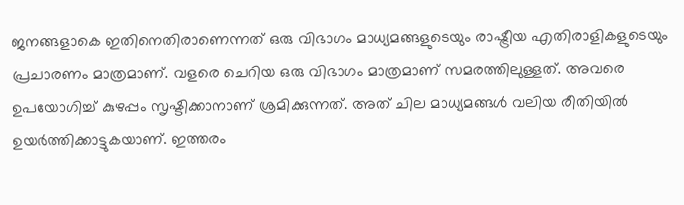ജനങ്ങളാകെ ഇതിനെതിരാണെന്നത് ഒരു വിഭാഗം മാധ്യമങ്ങളുടെയും രാഷ്ട്രീയ എതിരാളികളുടെയും പ്രചാരണം മാത്രമാണ്. വളരെ ചെറിയ ഒരു വിഭാഗം മാത്രമാണ് സമരത്തിലുള്ളത്. അവരെ ഉപയോഗിച്ച് കുഴപ്പം സൃഷ്ടിക്കാനാണ് ശ്രമിക്കുന്നത്. അത് ചില മാധ്യമങ്ങൾ വലിയ രീതിയിൽ ഉയർത്തിക്കാട്ടുകയാണ്. ഇത്തരം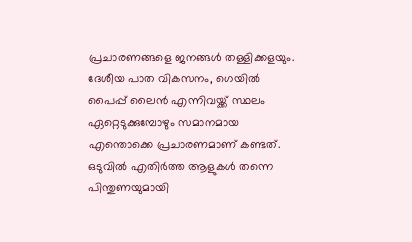പ്രചാരണങ്ങളെ ജനങ്ങൾ തള്ളിക്കളയും.
ദേശീയ പാത വികസനം, ഗെയിൽ പൈപ്പ് ലൈൻ എന്നിവയ്ക്ക് സ്ഥലം ഏറ്റെടുക്കുമ്പോഴും സമാനമായ എന്തൊക്കെ പ്രചാരണമാണ് കണ്ടത്. ഒടുവിൽ എതിർത്ത ആളുകൾ തന്നെ പിന്തുണയുമായി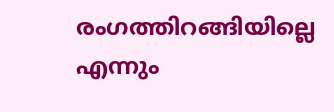രംഗത്തിറങ്ങിയില്ലെ എന്നും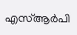എസ്ആർപി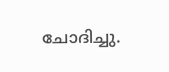ചോദിച്ചു.